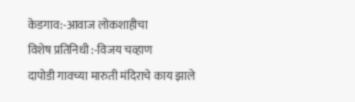केडगाव:-आवाज लोकशाहीचा
विशेष प्रतिनिधी :-विजय चव्हाण
दापोडी गावच्या मारुती मंदिराचे काय झाले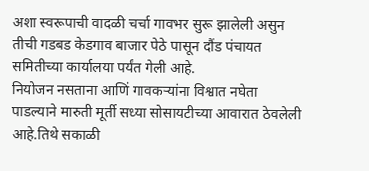अशा स्वरूपाची वादळी चर्चा गावभर सुरू झालेली असुन तीची गडबड केडगाव बाजार पेठे पासून दौंड पंचायत समितीच्या कार्यालया पर्यंत गेली आहे.
नियोजन नसताना आणिं गावकऱ्यांना विश्वात नघेता पाडल्याने मारुती मूर्ती सध्या सोसायटीच्या आवारात ठेवलेली आहे.तिथे सकाळी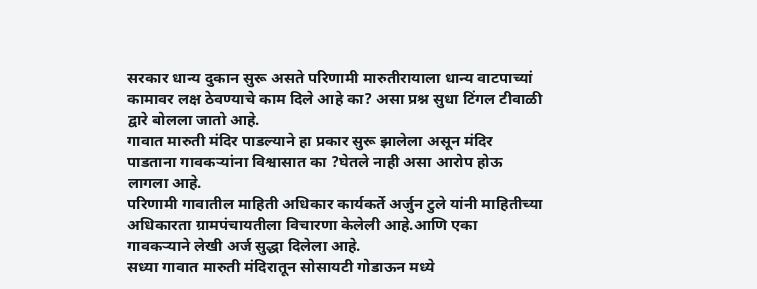सरकार धान्य दुकान सुरू असते परिणामी मारुतीरायाला धान्य वाटपाच्यां कामावर लक्ष ठेवण्याचे काम दिले आहे का? असा प्रश्न सुधा टिंगल टीवाळी द्वारे बोलला जातो आहे.
गावात मारुती मंदिर पाडल्याने हा प्रकार सुरू झालेला असून मंदिर पाडताना गावकऱ्यांना विश्वासात का ?घेतले नाही असा आरोप होऊ लागला आहे.
परिणामी गावातील माहिती अधिकार कार्यकर्ते अर्जुन टुले यांनी माहितीच्या अधिकारता ग्रामपंचायतीला विचारणा केलेली आहे.आणि एका गावकऱ्याने लेखी अर्ज सुद्धा दिलेला आहे.
सध्या गावात मारुती मंदिरातून सोसायटी गोडाऊन मध्ये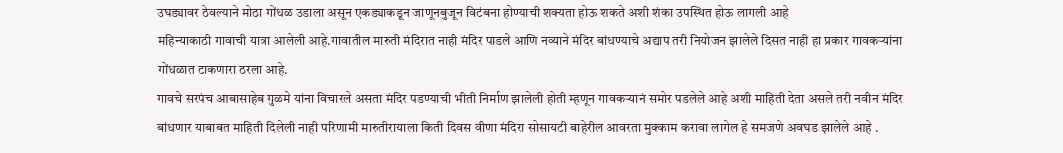उघड्यावर ठेवल्याने मोठा गोंधळ उडाला असून एकड्याकडून जाणूनबुजून विटंबना होण्याची शक्यता होऊ शकते अशी शंका उपस्थित होऊ लागली आहे
महिन्याकाठी गावाची यात्रा आलेली आहे.गावातील मारुती मंदिरात नाही मंदिर पाडले आणि नव्याने मंदिर बांधण्याचे अद्याप तरी नियोजन झालेले दिसत नाही हा प्रकार गावकऱ्यांना गोंधळात टाकणारा ठरला आहे.
गावचे सरपंच आबासाहेब गुळमे यांना विचारले असता मंदिर पडण्याची भीती निर्माण झालेली होती म्हणून गावकऱ्यानं समोर पडलेले आहे अशी माहिती देता असले तरी नवीन मंदिर बांधणार याबाबत माहिती दिलेली नाही परिणामी मारुतीरायाला किती दिवस वीणा मंदिरा सोसायटी बाहेरील आवरता मुक्काम करावा लागेल हे समजणे अवघड झालेले आहे .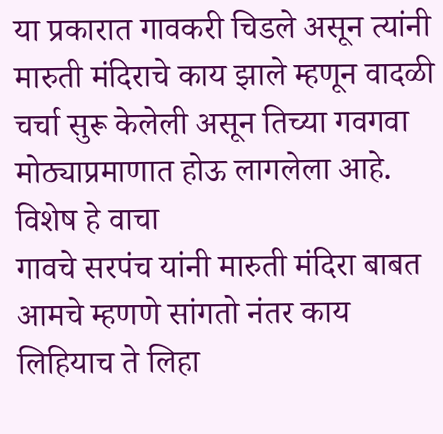या प्रकारात गावकरी चिडले असून त्यांनी मारुती मंदिराचे काय झाले म्हणून वादळी चर्चा सुरू केलेली असून तिच्या गवगवा मोठ्याप्रमाणात होऊ लागलेला आहे.
विशेष हे वाचा
गावचे सरपंच यांनी मारुती मंदिरा बाबत आमचे म्हणणे सांगतो नंतर काय लिहियाच ते लिहा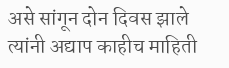असे सांगून दोन दिवस झाले त्यांनी अद्याप काहीच माहिती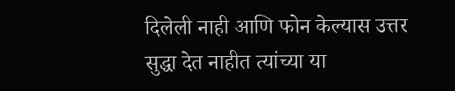दिलेली नाही आणि फोन केल्यास उत्तर सुद्धा देत नाहीत त्यांच्या या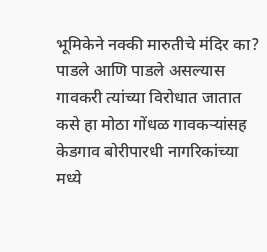भूमिकेने नक्की मारुतीचे मंदिर का? पाडले आणि पाडले असल्यास गावकरी त्यांच्या विरोधात जातात कसे हा मोठा गोंधळ गावकऱ्यांसह केडगाव बोरीपारधी नागरिकांच्या मध्ये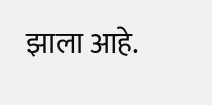झाला आहे.